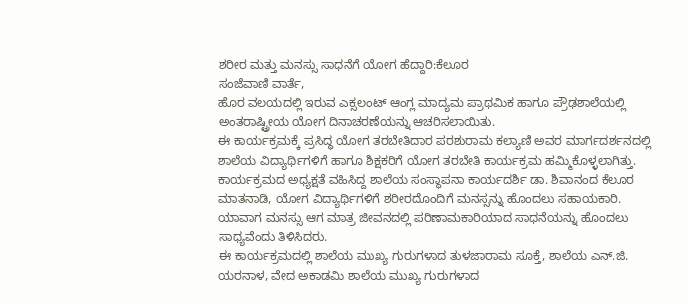ಶರೀರ ಮತ್ತು ಮನಸ್ಸು ಸಾಧನೆಗೆ ಯೋಗ ಹೆದ್ದಾರಿ:ಕೆಲೂರ
ಸಂಜೆವಾಣಿ ವಾರ್ತೆ,
ಹೊರ ವಲಯದಲ್ಲಿ ಇರುವ ಎಕ್ಸಲಂಟ್ ಆಂಗ್ಲ ಮಾದ್ಯಮ ಪ್ರಾಥಮಿಕ ಹಾಗೂ ಪ್ರೌಢಶಾಲೆಯಲ್ಲಿ ಅಂತರಾಷ್ಟ್ರೀಯ ಯೋಗ ದಿನಾಚರಣೆಯನ್ನು ಆಚರಿಸಲಾಯಿತು.
ಈ ಕಾರ್ಯಕ್ರಮಕ್ಕೆ ಪ್ರಸಿದ್ಧ ಯೋಗ ತರಬೇತಿದಾರ ಪರಶುರಾಮ ಕಲ್ಯಾಣಿ ಅವರ ಮಾರ್ಗದರ್ಶನದಲ್ಲಿ ಶಾಲೆಯ ವಿದ್ಯಾರ್ಥಿಗಳಿಗೆ ಹಾಗೂ ಶಿಕ್ಷಕರಿಗೆ ಯೋಗ ತರಬೇತಿ ಕಾರ್ಯಕ್ರಮ ಹಮ್ಮಿಕೊಳ್ಳಲಾಗಿತ್ತು. ಕಾರ್ಯಕ್ರಮದ ಅಧ್ಯಕ್ಷತೆ ವಹಿಸಿದ್ದ ಶಾಲೆಯ ಸಂಸ್ಥಾಪನಾ ಕಾರ್ಯದರ್ಶಿ ಡಾ. ಶಿವಾನಂದ ಕೆಲೂರ ಮಾತನಾಡಿ, ಯೋಗ ವಿದ್ಯಾರ್ಥಿಗಳಿಗೆ ಶರೀರದೊಂದಿಗೆ ಮನಸ್ಸನ್ನು ಹೊಂದಲು ಸಹಾಯಕಾರಿ. ಯಾವಾಗ ಮನಸ್ಸು ಆಗ ಮಾತ್ರ ಜೀವನದಲ್ಲಿ ಪರಿಣಾಮಕಾರಿಯಾದ ಸಾಧನೆಯನ್ನು ಹೊಂದಲು ಸಾಧ್ಯವೆಂದು ತಿಳಿಸಿದರು.
ಈ ಕಾರ್ಯಕ್ರಮದಲ್ಲಿ ಶಾಲೆಯ ಮುಖ್ಯ ಗುರುಗಳಾದ ತುಳಜಾರಾಮ ಸೂಕ್ತೆ, ಶಾಲೆಯ ಎನ್.ಜಿ. ಯರನಾಳ, ವೇದ ಅಕಾಡಮಿ ಶಾಲೆಯ ಮುಖ್ಯ ಗುರುಗಳಾದ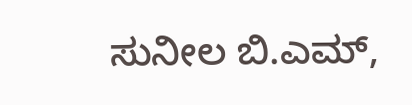ಸುನೀಲ ಬಿ.ಎಮ್,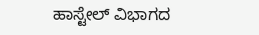ಹಾಸ್ಟೇಲ್ ವಿಭಾಗದ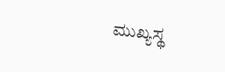ಮುಖ್ಯಸ್ಥ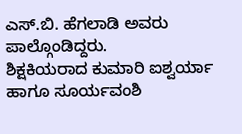ಎಸ್.ಬಿ. ಹೆಗಲಾಡಿ ಅವರು ಪಾಲ್ಗೊಂಡಿದ್ದರು.
ಶಿಕ್ಷಕಿಯರಾದ ಕುಮಾರಿ ಐಶ್ವರ್ಯಾ ಹಾಗೂ ಸೂರ್ಯವಂಶಿ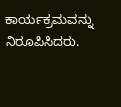ಕಾರ್ಯಕ್ರಮವನ್ನು ನಿರೂಪಿಸಿದರು.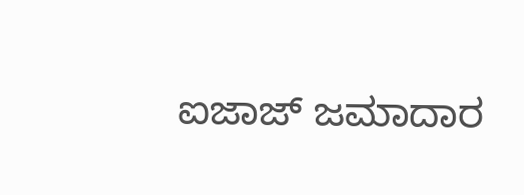ಐಜಾಜ್ ಜಮಾದಾರ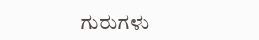ಗುರುಗಳು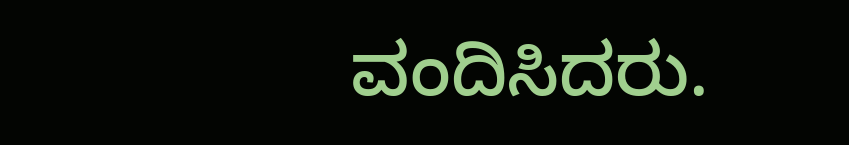ವಂದಿಸಿದರು.